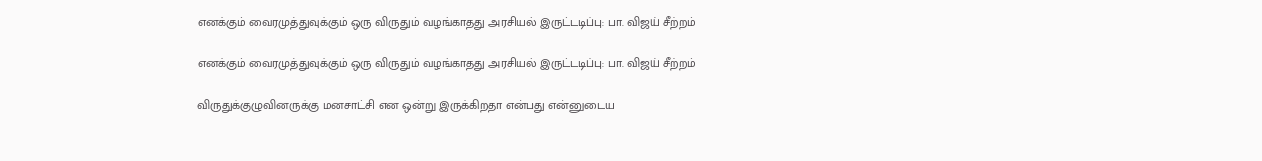எனக்கும் வைரமுத்துவுக்கும் ஒரு விருதும் வழங்காதது அரசியல் இருட்டடிப்பு: பா. விஜய் சீற்றம்

எனக்கும் வைரமுத்துவுக்கும் ஒரு விருதும் வழங்காதது அரசியல் இருட்டடிப்பு: பா. விஜய் சீற்றம்

விருதுக்குழுவினருக்கு மனசாட்சி என ஒன்று இருக்கிறதா என்பது என்னுடைய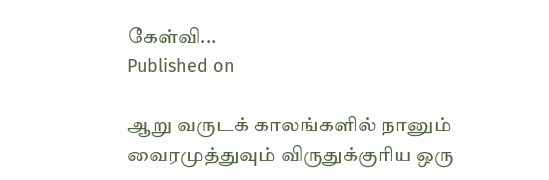கேள்வி...
Published on

ஆறு வருடக் காலங்களில் நானும் வைரமுத்துவும் விருதுக்குரிய ஒரு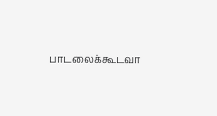பாடலைக்கூடவா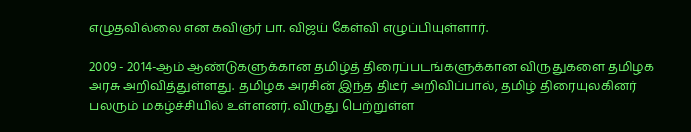எழுதவில்லை என கவிஞர் பா. விஜய் கேள்வி எழுப்பியுள்ளார்.

2009 - 2014-ஆம் ஆண்டுகளுக்கான தமிழ்த் திரைப்படங்களுக்கான விருதுகளை தமிழக அரசு அறிவித்துள்ளது. தமிழக அரசின் இந்த திடீர் அறிவிப்பால், தமிழ் திரையுலகினர் பலரும் மகழ்ச்சியில் உள்ளனர். விருது பெற்றுள்ள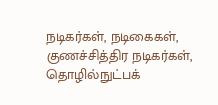நடிகர்கள், நடிகைகள், குணச்சித்திர நடிகர்கள், தொழில்நுட்பக்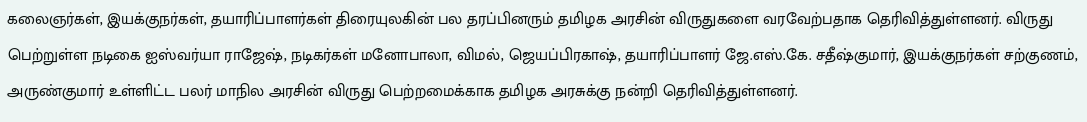கலைஞர்கள், இயக்குநர்கள், தயாரிப்பாளர்கள் திரையுலகின் பல தரப்பினரும் தமிழக அரசின் விருதுகளை வரவேற்பதாக தெரிவித்துள்ளனர். விருது பெற்றுள்ள நடிகை ஐஸ்வர்யா ராஜேஷ், நடிகர்கள் மனோபாலா, விமல், ஜெயப்பிரகாஷ், தயாரிப்பாளர் ஜே.எஸ்.கே. சதீஷ்குமார், இயக்குநர்கள் சற்குணம், அருண்குமார் உள்ளிட்ட பலர் மாநில அரசின் விருது பெற்றமைக்காக தமிழக அரசுக்கு நன்றி தெரிவித்துள்ளனர்.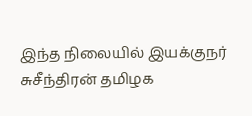இந்த நிலையில் இயக்குநர் சுசீந்திரன் தமிழக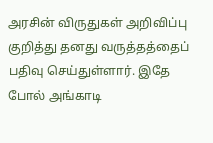அரசின் விருதுகள் அறிவிப்பு குறித்து தனது வருத்தத்தைப் பதிவு செய்துள்ளார். இதே போல் அங்காடி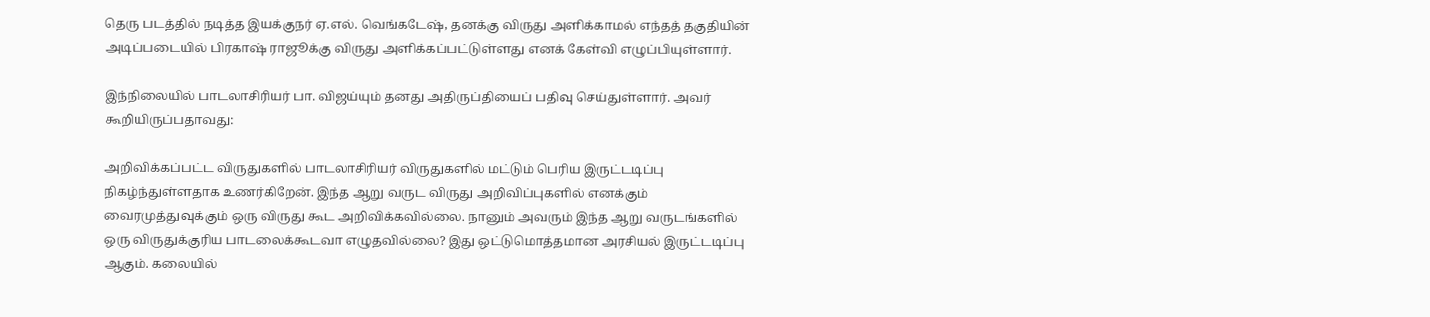தெரு படத்தில் நடித்த இயக்குநர் ஏ.எல். வெங்கடேஷ், தனக்கு விருது அளிக்காமல் எந்தத் தகுதியின் அடிப்படையில் பிரகாஷ் ராஜூக்கு விருது அளிக்கப்பட்டுள்ளது எனக் கேள்வி எழுப்பியுள்ளார்.

இந்நிலையில் பாடலாசிரியர் பா. விஜய்யும் தனது அதிருப்தியைப் பதிவு செய்துள்ளார். அவர் கூறியிருப்பதாவது:

அறிவிக்கப்பட்ட விருதுகளில் பாடலாசிரியர் விருதுகளில் மட்டும் பெரிய இருட்டடிப்பு நிகழ்ந்துள்ளதாக உணர்கிறேன். இந்த ஆறு வருட விருது அறிவிப்புகளில் எனக்கும் வைரமுத்துவுக்கும் ஒரு விருது கூட அறிவிக்கவில்லை. நானும் அவரும் இந்த ஆறு வருடங்களில் ஒரு விருதுக்குரிய பாடலைக்கூடவா எழுதவில்லை? இது ஒட்டுமொத்தமான அரசியல் இருட்டடிப்பு ஆகும். கலையில்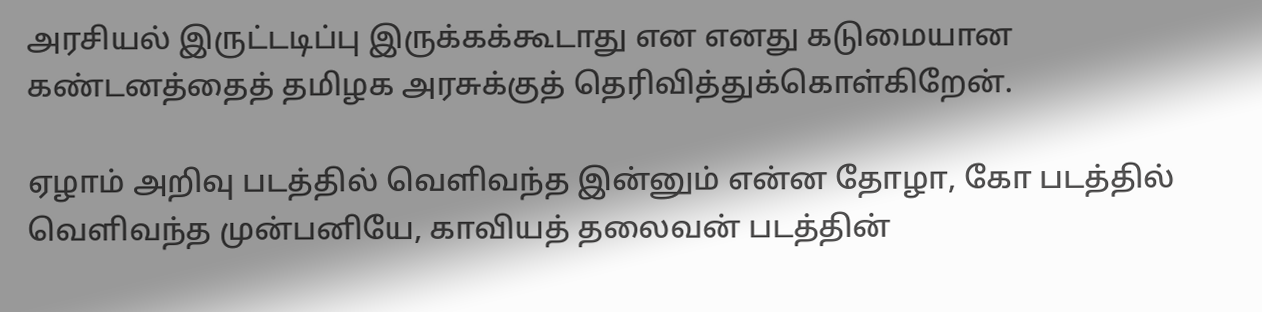அரசியல் இருட்டடிப்பு இருக்கக்கூடாது என எனது கடுமையான கண்டனத்தைத் தமிழக அரசுக்குத் தெரிவித்துக்கொள்கிறேன்.

ஏழாம் அறிவு படத்தில் வெளிவந்த இன்னும் என்ன தோழா, கோ படத்தில் வெளிவந்த முன்பனியே, காவியத் தலைவன் படத்தின்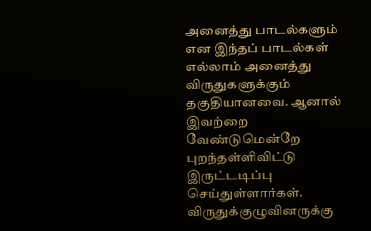அனைத்து பாடல்களும் என இந்தப் பாடல்கள் எல்லாம் அனைத்து விருதுகளுக்கும் தகுதியானவை. ஆனால் இவற்றை வேண்டுமென்றே புறந்தள்ளிவிட்டு இருட்டடிப்பு செய்துள்ளார்கள். விருதுக்குழுவினருக்கு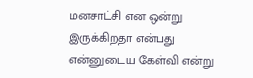மனசாட்சி என ஒன்று இருக்கிறதா என்பது என்னுடைய கேள்வி என்று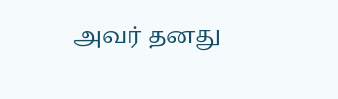அவர் தனது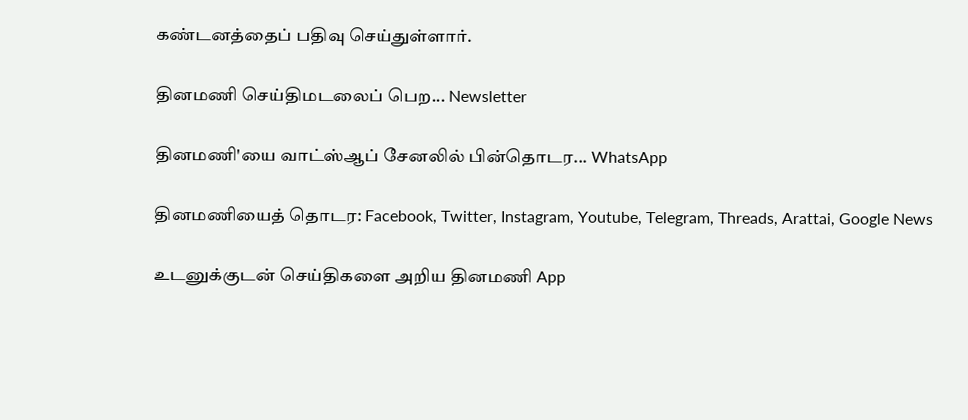கண்டனத்தைப் பதிவு செய்துள்ளார்.

தினமணி செய்திமடலைப் பெற... Newsletter

தினமணி'யை வாட்ஸ்ஆப் சேனலில் பின்தொடர... WhatsApp

தினமணியைத் தொடர: Facebook, Twitter, Instagram, Youtube, Telegram, Threads, Arattai, Google News

உடனுக்குடன் செய்திகளை அறிய தினமணி App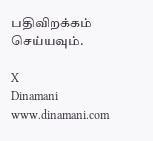பதிவிறக்கம் செய்யவும்.

X
Dinamani
www.dinamani.com